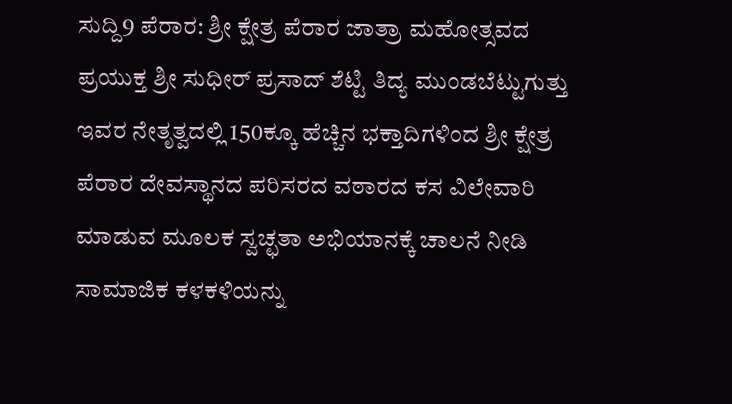ಸುದ್ದಿ9 ಪೆರಾರ: ಶ್ರೀ ಕ್ಷೇತ್ರ ಪೆರಾರ ಜಾತ್ರಾ ಮಹೋತ್ಸವದ ಪ್ರಯುಕ್ತ ಶ್ರೀ ಸುಧೀರ್ ಪ್ರಸಾದ್ ಶೆಟ್ಟಿ ತಿದ್ಯ ಮುಂಡಬೆಟ್ಟುಗುತ್ತು ಇವರ ನೇತೃತ್ವದಲ್ಲಿ 150ಕ್ಕೂ ಹೆಚ್ಚಿನ ಭಕ್ತಾದಿಗಳಿಂದ ಶ್ರೀ ಕ್ಷೇತ್ರ ಪೆರಾರ ದೇವಸ್ಥಾನದ ಪರಿಸರದ ವಠಾರದ ಕಸ ವಿಲೇವಾರಿ ಮಾಡುವ ಮೂಲಕ ಸ್ವಚ್ಛತಾ ಅಭಿಯಾನಕ್ಕೆ ಚಾಲನೆ ನೀಡಿ ಸಾಮಾಜಿಕ ಕಳಕಳಿಯನ್ನು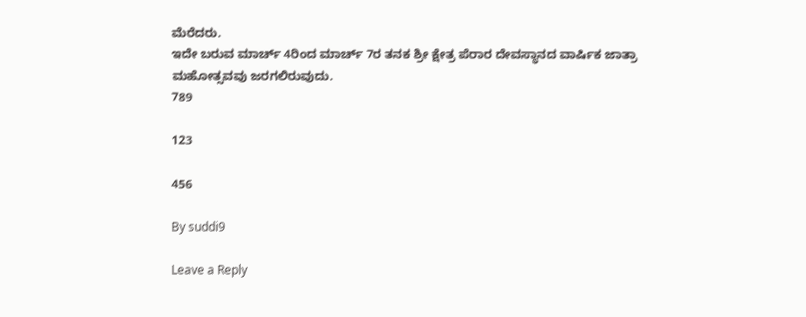ಮೆರೆದರು.
ಇದೇ ಬರುವ ಮಾರ್ಚ್ 4ರಿಂದ ಮಾರ್ಚ್ 7ರ ತನಕ ಶ್ರೀ ಕ್ಷೇತ್ರ ಪೆರಾರ ದೇವಸ್ಥಾನದ ವಾರ್ಷಿಕ ಜಾತ್ರಾ ಮಹೋತ್ಸವವು ಜರಗಲಿರುವುದು.
789

123

456

By suddi9

Leave a Reply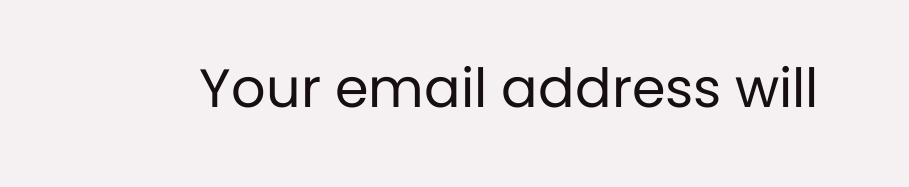Your email address will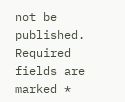not be published. Required fields are marked *